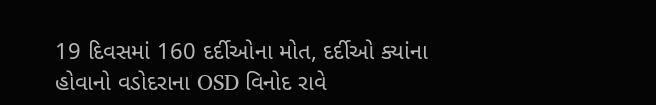19 દિવસમાં 160 દર્દીઓના મોત, દર્દીઓ ક્યાંના હોવાનો વડોદરાના OSD વિનોદ રાવે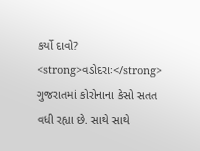કર્યો દાવો?
<strong>વડોદરાઃ</strong> ગુજરાતમાં કોરોનાના કેસો સતત વધી રહ્યા છે. સાથે સાથે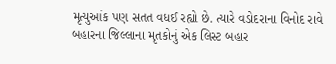મૃત્યુઆંક પણ સતત વધઈ રહ્યો છે. ત્યારે વડોદરાના વિનોદ રાવે બહારના જિલ્લાના મૃતકોનું એક લિસ્ટ બહાર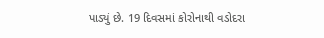પાડ્યું છે. 19 દિવસમાં કોરોનાથી વડોદરા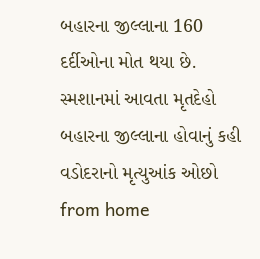બહારના જીલ્લાના 160 દર્દીઓના મોત થયા છે. સ્મશાનમાં આવતા મૃતદેહો બહારના જીલ્લાના હોવાનું કહી વડોદરાનો મૃત્યુઆંક ઓછો
from home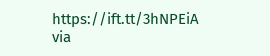https://ift.tt/3hNPEiA
via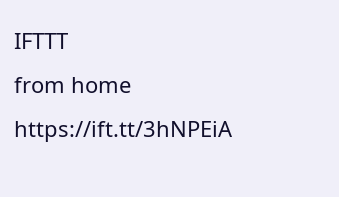IFTTT
from home https://ift.tt/3hNPEiA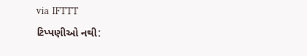via IFTTT
ટિપ્પણીઓ નથી: